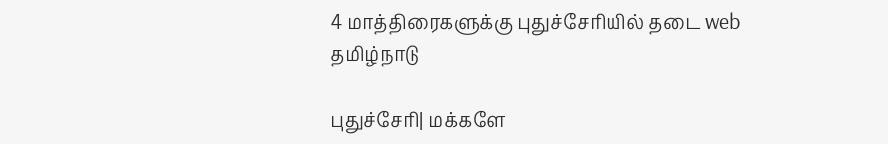4 மாத்திரைகளுக்கு புதுச்சேரியில் தடை web
தமிழ்நாடு

புதுச்சேரி| மக்களே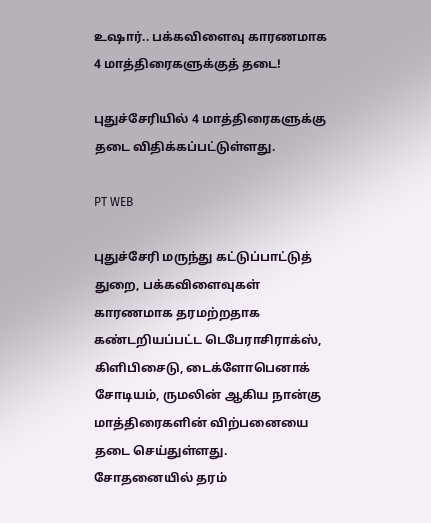உஷார்.. பக்கவிளைவு காரணமாக 4 மாத்திரைகளுக்குத் தடை!

புதுச்சேரியில் 4 மாத்திரைகளுக்கு தடை விதிக்கப்பட்டுள்ளது.

PT WEB

புதுச்சேரி மருந்து கட்டுப்பாட்டுத் துறை, பக்கவிளைவுகள் காரணமாக தரமற்றதாக கண்டறியப்பட்ட டெபேராசிராக்ஸ், கிளிபிசைடு, டைக்ளோபெனாக் சோடியம், ருமலின் ஆகிய நான்கு மாத்திரைகளின் விற்பனையை தடை செய்துள்ளது. சோதனையில் தரம்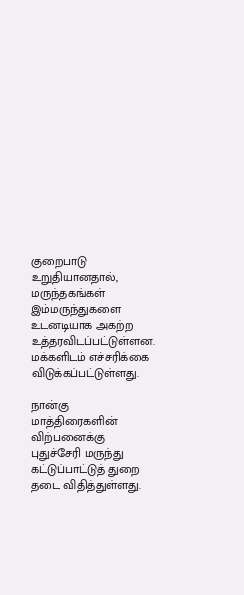குறைபாடு உறுதியானதால், மருந்தகங்கள் இம்மருந்துகளை உடனடியாக அகற்ற உத்தரவிடப்பட்டுள்ளன. மக்களிடம் எச்சரிக்கை விடுக்கப்பட்டுள்ளது.

நான்கு மாத்திரைகளின் விற்பனைக்கு புதுச்சேரி மருந்து கட்டுப்பாட்டுத் துறை தடை விதித்துள்ளது.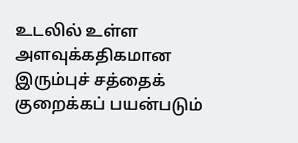உடலில் உள்ள அளவுக்கதிகமான இரும்புச் சத்தைக் குறைக்கப் பயன்படும்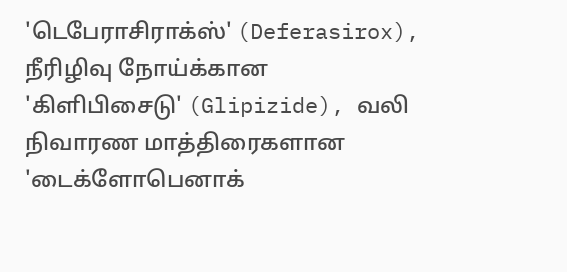'டெபேராசிராக்ஸ்' (Deferasirox), நீரிழிவு நோய்க்கான 'கிளிபிசைடு' (Glipizide), வலி நிவாரண மாத்திரைகளான 'டைக்ளோபெனாக்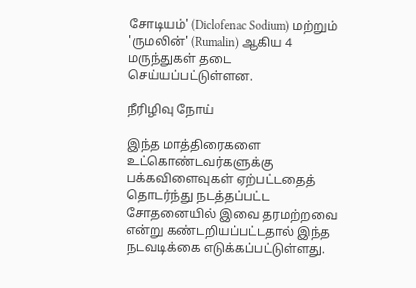சோடியம்' (Diclofenac Sodium) மற்றும் 'ருமலின்' (Rumalin) ஆகிய 4 மருந்துகள் தடை செய்யப்பட்டுள்ளன.

நீரிழிவு நோய்

இந்த மாத்திரைகளை உட்கொண்டவர்களுக்கு பக்கவிளைவுகள் ஏற்பட்டதைத் தொடர்ந்து நடத்தப்பட்ட சோதனையில் இவை தரமற்றவை என்று கண்டறியப்பட்டதால் இந்த நடவடிக்கை எடுக்கப்பட்டுள்ளது.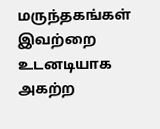மருந்தகங்கள் இவற்றை உடனடியாக அகற்ற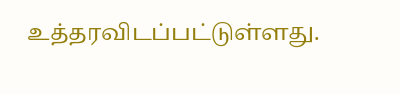உத்தரவிடப்பட்டுள்ளது.